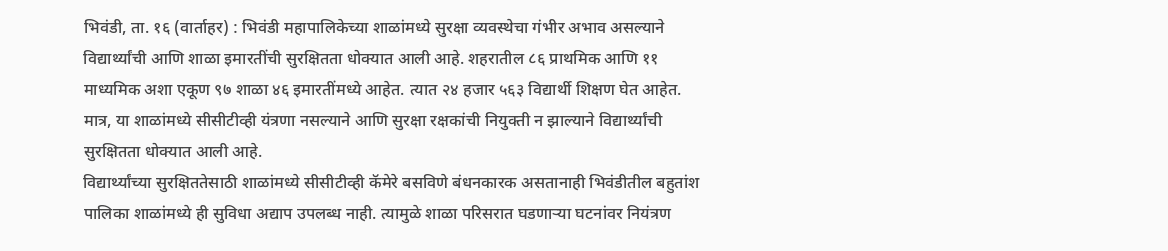भिवंडी, ता. १६ (वार्ताहर) : भिवंडी महापालिकेच्या शाळांमध्ये सुरक्षा व्यवस्थेचा गंभीर अभाव असल्याने विद्यार्थ्यांची आणि शाळा इमारतींची सुरक्षितता धोक्यात आली आहे. शहरातील ८६ प्राथमिक आणि ११ माध्यमिक अशा एकूण ९७ शाळा ४६ इमारतींमध्ये आहेत. त्यात २४ हजार ५६३ विद्यार्थी शिक्षण घेत आहेत. मात्र, या शाळांमध्ये सीसीटीव्ही यंत्रणा नसल्याने आणि सुरक्षा रक्षकांची नियुक्ती न झाल्याने विद्यार्थ्यांची सुरक्षितता धोक्यात आली आहे.
विद्यार्थ्यांच्या सुरक्षिततेसाठी शाळांमध्ये सीसीटीव्ही कॅमेरे बसविणे बंधनकारक असतानाही भिवंडीतील बहुतांश पालिका शाळांमध्ये ही सुविधा अद्याप उपलब्ध नाही. त्यामुळे शाळा परिसरात घडणाऱ्या घटनांवर नियंत्रण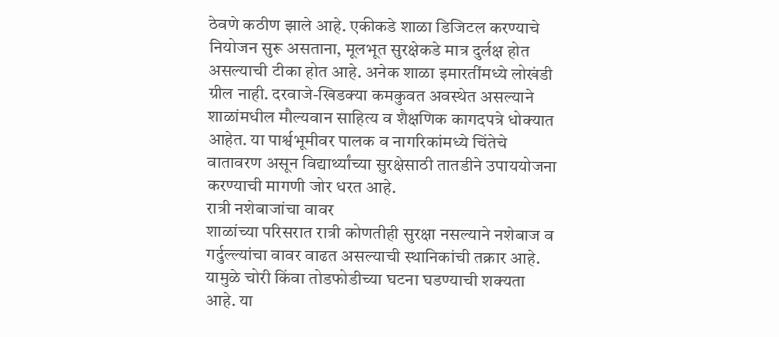ठेवणे कठीण झाले आहे. एकीकडे शाळा डिजिटल करण्याचे नियोजन सुरू असताना, मूलभूत सुरक्षेकडे मात्र दुर्लक्ष होत असल्याची टीका होत आहे. अनेक शाळा इमारतींमध्ये लोखंडी ग्रील नाही. दरवाजे-खिडक्या कमकुवत अवस्थेत असल्याने शाळांमधील मौल्यवान साहित्य व शैक्षणिक कागदपत्रे धोक्यात आहेत. या पार्श्वभूमीवर पालक व नागरिकांमध्ये चिंतेचे वातावरण असून विद्यार्थ्यांच्या सुरक्षेसाठी तातडीने उपाययोजना करण्याची मागणी जोर धरत आहे.
रात्री नशेबाजांचा वावर
शाळांच्या परिसरात रात्री कोणतीही सुरक्षा नसल्याने नशेबाज व गर्दुल्ल्यांचा वावर वाढत असल्याची स्थानिकांची तक्रार आहे. यामुळे चोरी किंवा तोडफोडीच्या घटना घडण्याची शक्यता आहे. या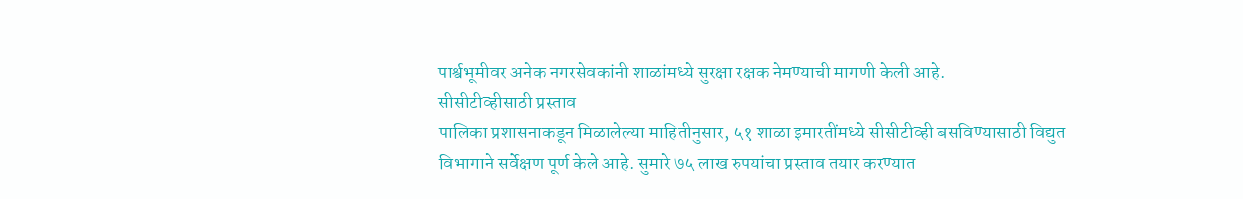पार्श्वभूमीवर अनेक नगरसेवकांनी शाळांमध्ये सुरक्षा रक्षक नेमण्याची मागणी केली आहे.
सीसीटीव्हीसाठी प्रस्ताव
पालिका प्रशासनाकडून मिळालेल्या माहितीनुसार, ५१ शाळा इमारतींमध्ये सीसीटीव्ही बसविण्यासाठी विद्युत विभागाने सर्वेक्षण पूर्ण केले आहे. सुमारे ७५ लाख रुपयांचा प्रस्ताव तयार करण्यात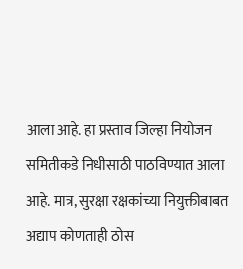आला आहे. हा प्रस्ताव जिल्हा नियोजन समितीकडे निधीसाठी पाठविण्यात आला आहे. मात्र, सुरक्षा रक्षकांच्या नियुक्तीबाबत अद्याप कोणताही ठोस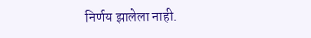निर्णय झालेला नाही.